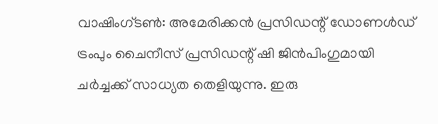വാഷിംഗ്ടണ്‍: അമേരിക്കൻ പ്രസിഡന്റ് ഡോണള്‍ഡ് ട്രംപും ചൈനീസ് പ്രസിഡന്റ് ഷി ജിന്‍പിംഗുമായി ചർച്ചക്ക് സാധ്യത തെളിയുന്നു. ഇരു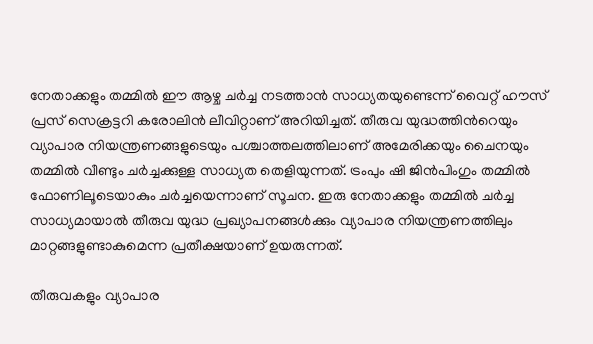നേതാക്കളും തമ്മിൽ ഈ ആഴ്ച ചര്‍ച്ച നടത്താന്‍ സാധ്യതയുണ്ടെന്ന് വൈറ്റ് ഹൗസ് പ്രസ് സെക്രട്ടറി കരോലിന്‍ ലീവിറ്റാണ് അറിയിച്ചത്. തീരുവ യുദ്ധത്തിന്‍റെയും വ്യാപാര നിയന്ത്രണങ്ങളുടെയും പശ്ചാത്തലത്തിലാണ് അമേരിക്കയും ചൈനയും തമ്മിൽ വീണ്ടും ചർച്ചക്കുള്ള സാധ്യത തെളിയുന്നത്. ട്രംപും ഷി ജിൻപിംഗും തമ്മിൽ ഫോണിലൂടെയാകും ചർച്ചയെന്നാണ് സൂചന. ഇരു നേതാക്കളും തമ്മിൽ ചർച്ച സാധ്യമായാൽ തീരുവ യുദ്ധ പ്രഖ്യാപനങ്ങൾക്കും വ്യാപാര നിയന്ത്രണത്തിലും മാറ്റങ്ങളുണ്ടാകുമെന്ന പ്രതീക്ഷയാണ് ഉയരുന്നത്.

തീരുവകളും വ്യാപാര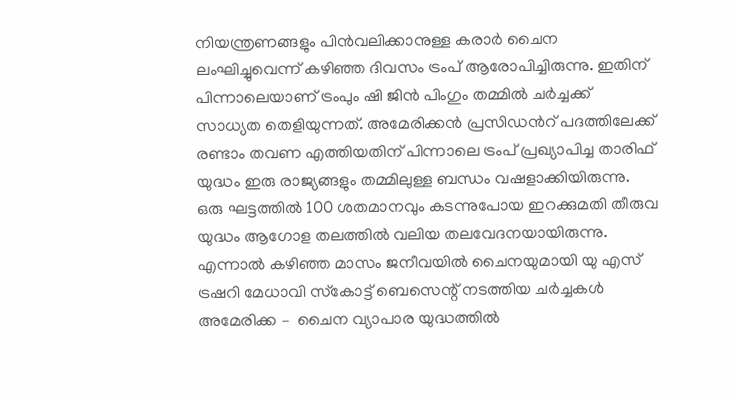നിയന്ത്രണങ്ങളും പിന്‍വലിക്കാനുള്ള കരാര്‍ ചൈന ലംഘിച്ചുവെന്ന് കഴിഞ്ഞ ദിവസം ട്രംപ് ആരോപിച്ചിരുന്നു. ഇതിന് പിന്നാലെയാണ് ട്രംപും ഷി ജിൻ പിംഗും തമ്മിൽ ചർച്ചക്ക് സാധ്യത തെളിയുന്നത്. അമേരിക്കൻ പ്രസിഡന്‍റ് പദത്തിലേക്ക് രണ്ടാം തവണ എത്തിയതിന് പിന്നാലെ ട്രംപ് പ്രഖ്യാപിച്ച താരിഫ് യുദ്ധം ഇരു രാജ്യങ്ങളും തമ്മിലുള്ള ബന്ധം വഷളാക്കിയിരുന്നു. ഒരു ഘട്ടത്തിൽ 100 ശതമാനവും കടന്നുപോയ ഇറക്കുമതി തീരുവ യുദ്ധം ആഗോള തലത്തിൽ വലിയ തലവേദനയായിരുന്നു. എന്നാൽ കഴിഞ്ഞ മാസം ജനീവയില്‍ ചൈനയുമായി യു എസ് ട്രഷറി മേധാവി സ്‌കോട്ട് ബെസെന്റ് നടത്തിയ ചര്‍ച്ചകള്‍ അമേരിക്ക –  ചൈന വ്യാപാര യുദ്ധത്തില്‍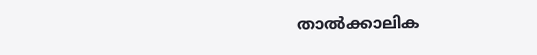താല്‍ക്കാലിക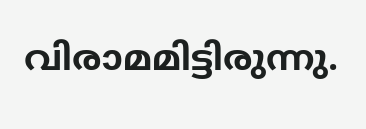വിരാമമിട്ടിരുന്നു.